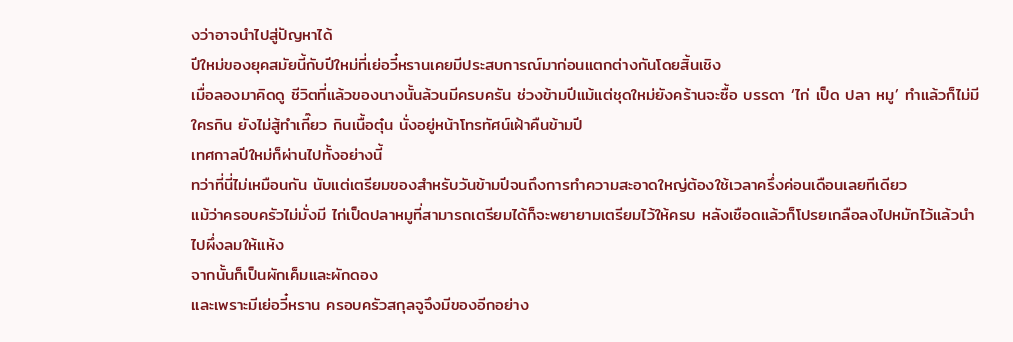งว่าอาจนำไปสู่ปัญหาได้
ปีใหม่ของยุคสมัยนี้กับปีใหม่ที่เย่อวี๋หรานเคยมีประสบการณ์มาก่อนแตกต่างกันโดยสิ้นเชิง
เมื่อลองมาคิดดู ชีวิตที่แล้วของนางนั้นล้วนมีครบครัน ช่วงข้ามปีแม้แต่ชุดใหม่ยังคร้านจะซื้อ บรรดา ‘ไก่ เป็ด ปลา หมู’ ทำแล้วก็ไม่มีใครกิน ยังไม่สู้ทำเกี๊ยว กินเนื้อตุ๋น นั่งอยู่หน้าโทรทัศน์เฝ้าคืนข้ามปี
เทศกาลปีใหม่ก็ผ่านไปทั้งอย่างนี้
ทว่าที่นี่ไม่เหมือนกัน นับแต่เตรียมของสำหรับวันข้ามปีจนถึงการทำความสะอาดใหญ่ต้องใช้เวลาครึ่งค่อนเดือนเลยทีเดียว
แม้ว่าครอบครัวไม่มั่งมี ไก่เป็ดปลาหมูที่สามารถเตรียมได้ก็จะพยายามเตรียมไว้ให้ครบ หลังเชือดแล้วก็โปรยเกลือลงไปหมักไว้แล้วนำไปผึ่งลมให้แห้ง
จากนั้นก็เป็นผักเค็มและผักดอง
และเพราะมีเย่อวี๋หราน ครอบครัวสกุลจูจึงมีของอีกอย่าง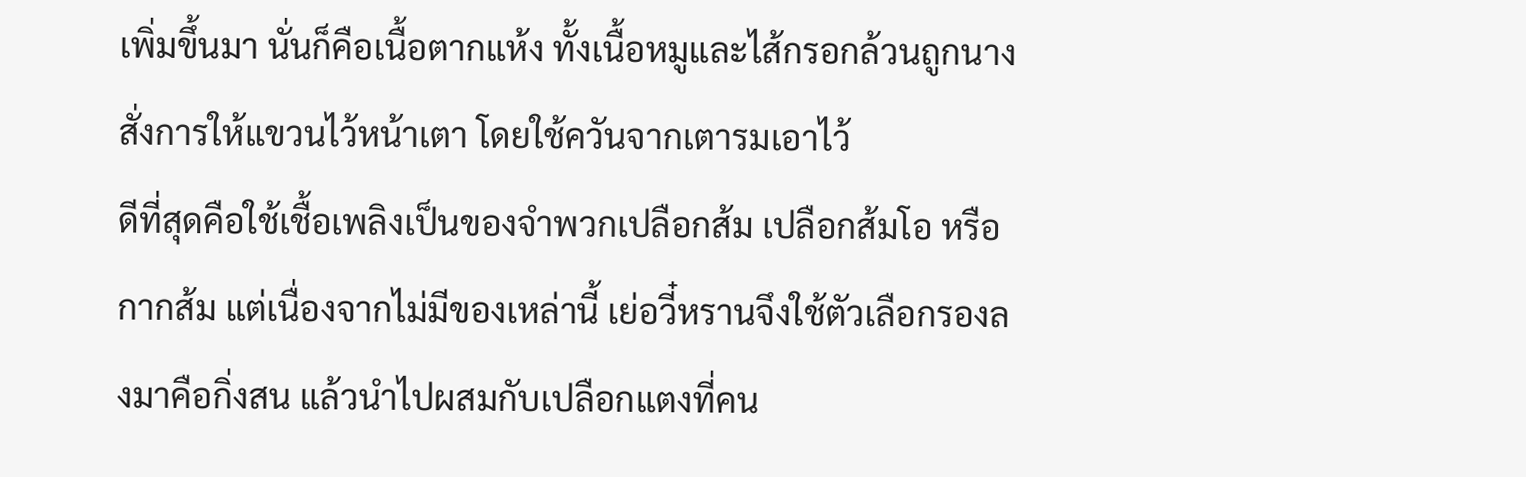เพิ่มขึ้นมา นั่นก็คือเนื้อตากแห้ง ทั้งเนื้อหมูและไส้กรอกล้วนถูกนางสั่งการให้แขวนไว้หน้าเตา โดยใช้ควันจากเตารมเอาไว้
ดีที่สุดคือใช้เชื้อเพลิงเป็นของจำพวกเปลือกส้ม เปลือกส้มโอ หรือกากส้ม แต่เนื่องจากไม่มีของเหล่านี้ เย่อวี๋หรานจึงใช้ตัวเลือกรองลงมาคือกิ่งสน แล้วนำไปผสมกับเปลือกแตงที่คน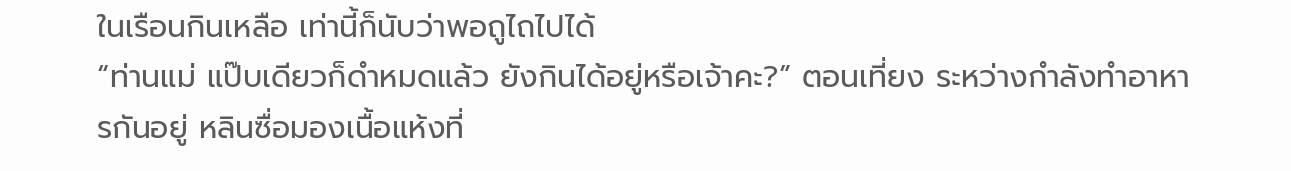ในเรือนกินเหลือ เท่านี้ก็นับว่าพอถูไถไปได้
“ท่านแม่ แป๊บเดียวก็ดำหมดแล้ว ยังกินได้อยู่หรือเจ้าคะ?” ตอนเที่ยง ระหว่างกำลังทำอาหารกันอยู่ หลินซื่อมองเนื้อแห้งที่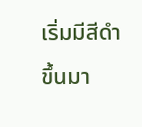เริ่มมีสีดำขึ้นมา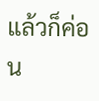แล้วก็ค่อน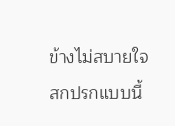ข้างไม่สบายใจ
สกปรกแบบนี้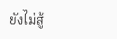ยังไม่สู้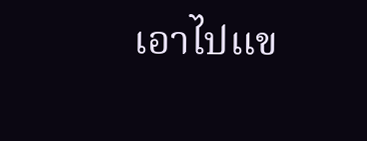เอาไปแข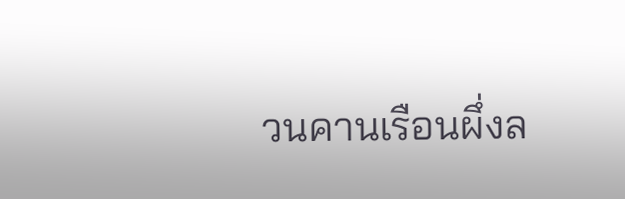วนคานเรือนผึ่งล